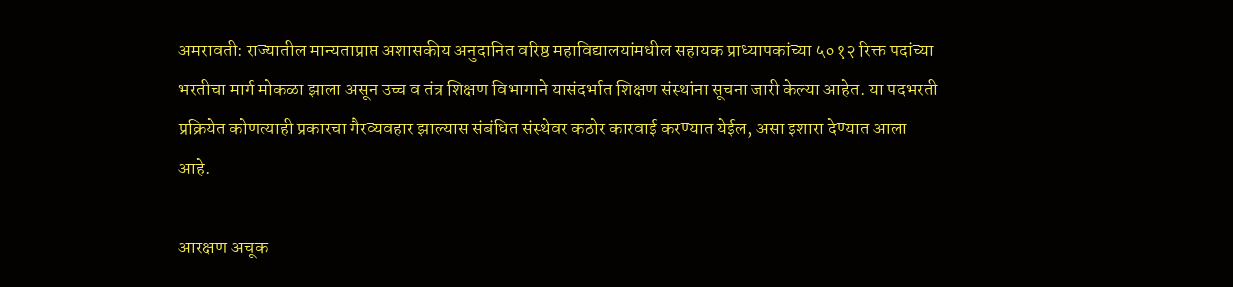अमरावती: राज्यातील मान्यताप्राप्त अशासकीय अनुदानित वरिष्ठ महाविद्यालयांमधील सहायक प्राध्यापकांच्या ५०१२ रिक्त पदांच्या भरतीचा मार्ग मोकळा झाला असून उच्च व तंत्र शिक्षण विभागाने यासंदर्भात शिक्षण संस्थांना सूचना जारी केल्या आहेत. या पदभरती प्रक्रियेत कोणत्याही प्रकारचा गैरव्यवहार झाल्यास संबंधित संस्थेवर कठोर कारवाई करण्यात येईल, असा इशारा देण्यात आला आहे.

आरक्षण अचूक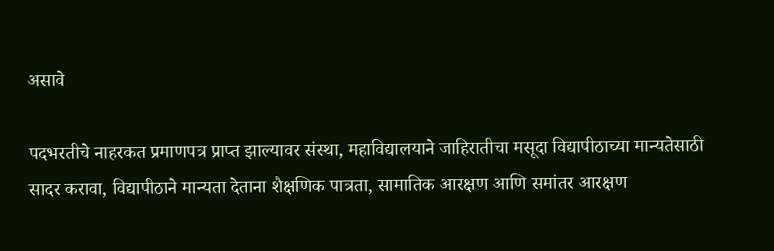असावे

पदभरतीचे नाहरकत प्रमाणपत्र प्राप्त झाल्यावर संस्था, महाविद्यालयाने जाहिरातीचा मसूदा विद्यापीठाच्या मान्यतेसाठी सादर करावा, विद्यापीठाने मान्यता देताना शैक्षणिक पात्रता, सामातिक आरक्षण आणि समांतर आरक्षण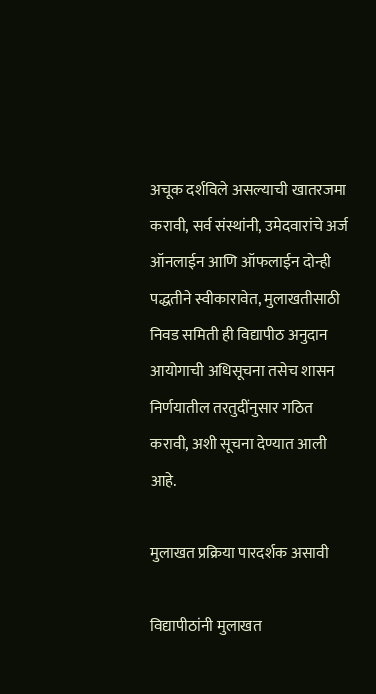अचूक दर्शविले असल्याची खातरजमा करावी, सर्व संस्थांनी, उमेदवारांचे अर्ज ऑनलाईन आणि ऑफलाईन दोन्ही पद्धतीने स्वीकारावेत, मुलाखतीसाठी निवड समिती ही विद्यापीठ अनुदान आयोगाची अधिसूचना तसेच शासन निर्णयातील तरतुदींनुसार गठित करावी, अशी सूचना देण्यात आली आहे.

मुलाखत प्रक्रिया पारदर्शक असावी

विद्यापीठांनी मुलाखत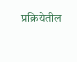प्रक्रियेतील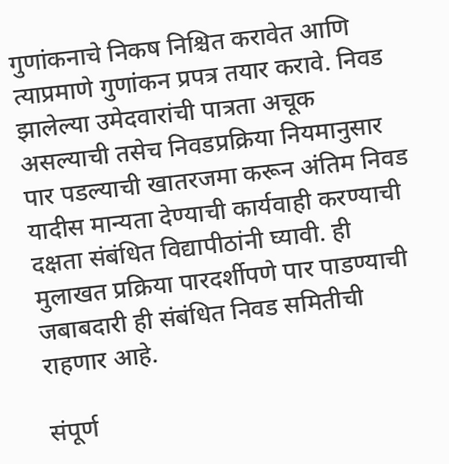गुणांकनाचे निकष निश्चित करावेत आणि त्याप्रमाणे गुणांकन प्रपत्र तयार करावे. निवड झालेल्या उमेदवारांची पात्रता अचूक असल्याची तसेच निवडप्रक्रिया नियमानुसार पार पडल्याची खातरजमा करून अंतिम निवड यादीस मान्यता देण्याची कार्यवाही करण्याची दक्षता संबंधित विद्यापीठांनी घ्यावी. ही मुलाखत प्रक्रिया पारदर्शीपणे पार पाडण्याची जबाबदारी ही संबंधित निवड समितीची राहणार आहे.

संपूर्ण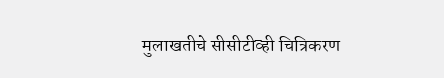मुलाखतीचे सीसीटीव्ही चित्रिकरण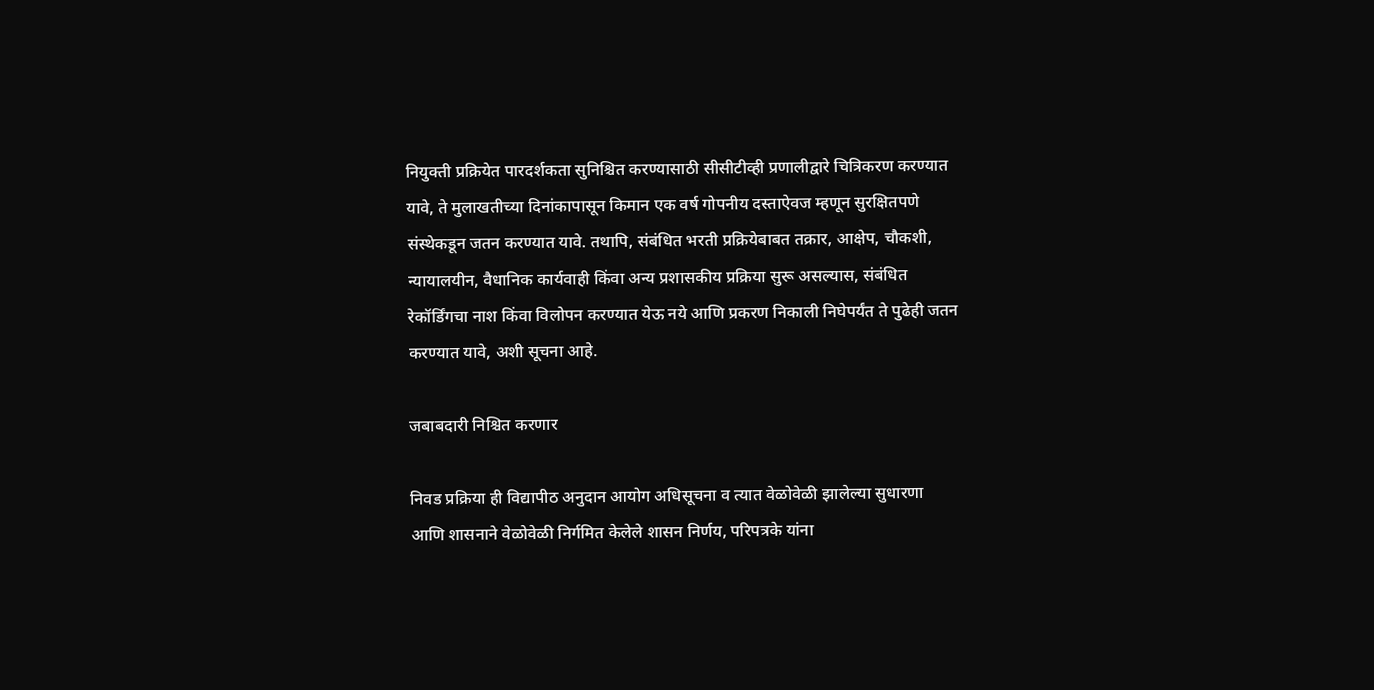नियुक्ती प्रक्रियेत पारदर्शकता सुनिश्चित करण्यासाठी सीसीटीव्ही प्रणालीद्वारे चित्रिकरण करण्यात यावे, ते मुलाखतीच्या दिनांकापासून किमान एक वर्ष गोपनीय दस्ताऐवज म्हणून सुरक्षितपणे संस्थेकडून जतन करण्यात यावे. तथापि, संबंधित भरती प्रक्रियेबाबत तक्रार, आक्षेप, चौकशी, न्यायालयीन, वैधानिक कार्यवाही किंवा अन्य प्रशासकीय प्रक्रिया सुरू असल्यास, संबंधित रेकॉर्डिंगचा नाश किंवा विलोपन करण्यात येऊ नये आणि प्रकरण निकाली निघेपर्यंत ते पुढेही जतन करण्यात यावे, अशी सूचना आहे.

जबाबदारी निश्चित करणार

निवड प्रक्रिया ही विद्यापीठ अनुदान आयोग अधिसूचना व त्यात वेळोवेळी झालेल्या सुधारणा आणि शासनाने वेळोवेळी निर्गमित केलेले शासन निर्णय, परिपत्रके यांना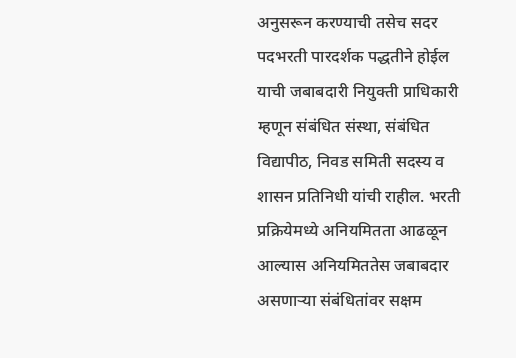अनुसरून करण्याची तसेच सदर पदभरती पारदर्शक पद्धतीने होईल याची जबाबदारी नियुक्ती प्राधिकारी म्हणून संबंधित संस्था, संबंधित विद्यापीठ, निवड समिती सदस्य व शासन प्रतिनिधी यांची राहील. भरती प्रक्रियेमध्ये अनियमितता आढळून आल्यास अनियमिततेस जबाबदार असणाऱ्या संबंधितांवर सक्षम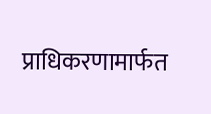प्राधिकरणामार्फत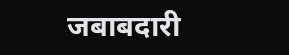जबाबदारी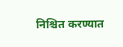निश्चित करण्यात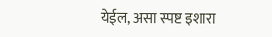येईल, असा स्पष्ट इशारा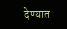देण्यात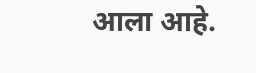आला आहे.